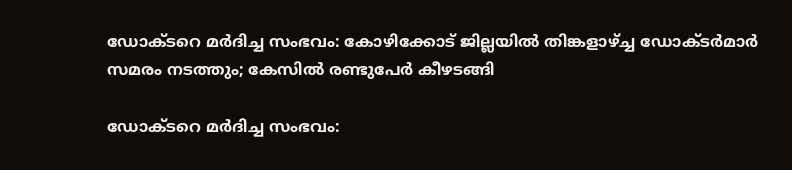ഡോക്ടറെ മര്‍ദിച്ച സംഭവം: കോഴിക്കോട് ജില്ലയില്‍ തിങ്കളാഴ്ച്ച ഡോക്ടര്‍മാര്‍ സമരം നടത്തും; കേസില്‍ രണ്ടുപേര്‍ കീഴടങ്ങി

ഡോക്ടറെ മര്‍ദിച്ച സംഭവം: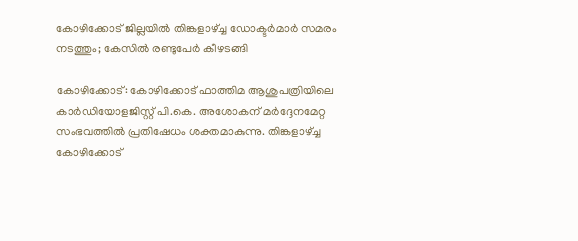കോഴിക്കോട് ജില്ലയില്‍ തിങ്കളാഴ്ച്ച ഡോക്ടര്‍മാര്‍ സമരം നടത്തും; കേസില്‍ രണ്ടുപേര്‍ കീഴടങ്ങി

കോഴിക്കോട്: കോഴിക്കോട് ഫാത്തിമ ആശുപത്രിയിലെ കാര്‍ഡിയോളജിസ്റ്റ് പി.കെ. അശോകന് മര്‍ദ്ദേനമേറ്റ സംഭവത്തില്‍ പ്രതിഷേധം ശക്തമാകുന്നു. തിങ്കളാഴ്ച്ച കോഴിക്കോട്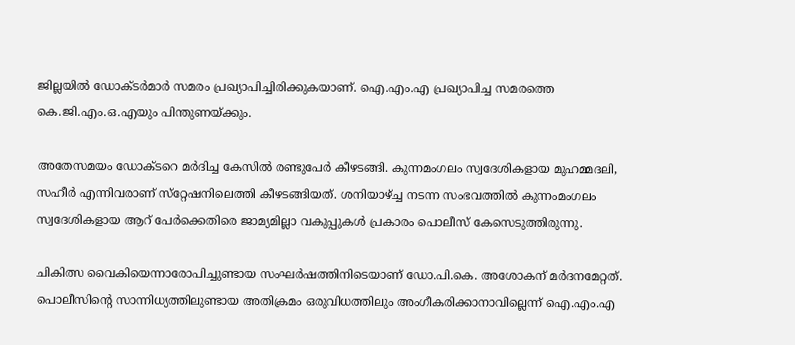ജില്ലയില്‍ ഡോക്ടര്‍മാര്‍ സമരം പ്രഖ്യാപിച്ചിരിക്കുകയാണ്. ഐ.എം.എ പ്രഖ്യാപിച്ച സമരത്തെ കെ.ജി.എം.ഒ.എയും പിന്തുണയ്ക്കും.

അതേസമയം ഡോക്ടറെ മര്‍ദിച്ച കേസില്‍ രണ്ടുപേര്‍ കീഴടങ്ങി. കുന്നമംഗലം സ്വദേശികളായ മുഹമ്മദലി, സഹീര്‍ എന്നിവരാണ് സ്‌റ്റേഷനിലെത്തി കീഴടങ്ങിയത്. ശനിയാഴ്ച്ച നടന്ന സംഭവത്തില്‍ കുന്നംമംഗലം സ്വദേശികളായ ആറ് പേര്‍ക്കെതിരെ ജാമ്യമില്ലാ വകുപ്പുകള്‍ പ്രകാരം പൊലീസ് കേസെടുത്തിരുന്നു.

ചികിത്സ വൈകിയെന്നാരോപിച്ചുണ്ടായ സംഘര്‍ഷത്തിനിടെയാണ് ഡോ.പി.കെ. അശോകന് മര്‍ദനമേറ്റത്. പൊലീസിന്റെ സാന്നിധ്യത്തിലുണ്ടായ അതിക്രമം ഒരുവിധത്തിലും അംഗീകരിക്കാനാവില്ലെന്ന് ഐ.എം.എ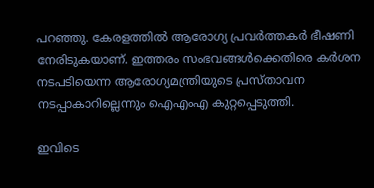പറഞ്ഞു. കേരളത്തില്‍ ആരോഗ്യ പ്രവര്‍ത്തകര്‍ ഭീഷണി നേരിടുകയാണ്. ഇത്തരം സംഭവങ്ങള്‍ക്കെതിരെ കര്‍ശന നടപടിയെന്ന ആരോഗ്യമന്ത്രിയുടെ പ്രസ്താവന നടപ്പാകാറില്ലെന്നും ഐഎംഎ കുറ്റപ്പെടുത്തി.

ഇവിടെ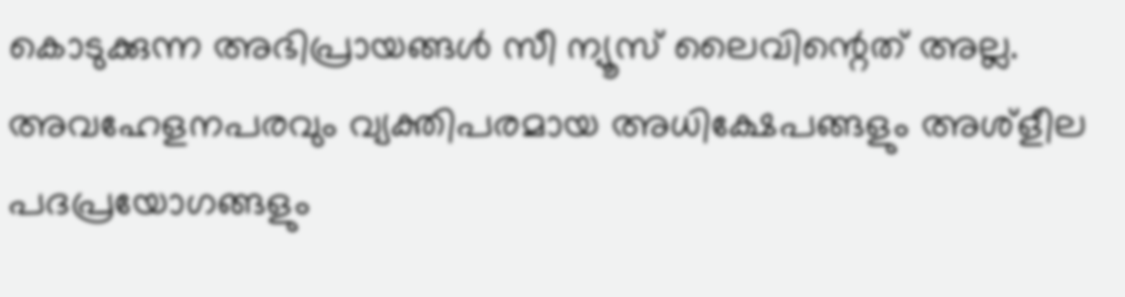കൊടുക്കുന്ന അഭിപ്രായങ്ങള്‍ സീ ന്യൂസ് ലൈവിന്റെത് അല്ല. അവഹേളനപരവും വ്യക്തിപരമായ അധിക്ഷേപങ്ങളും അശ്‌ളീല പദപ്രയോഗങ്ങളും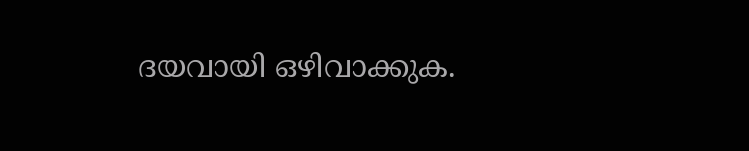ദയവായി ഒഴിവാക്കുക.